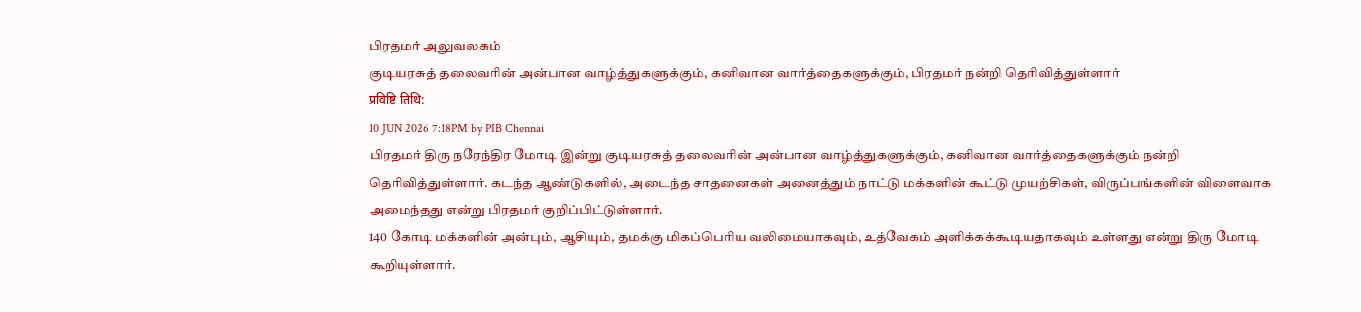பிரதமர் அலுவலகம்
குடியரசுத் தலைவரின் அன்பான வாழ்த்துகளுக்கும், கனிவான வார்த்தைகளுக்கும், பிரதமர் நன்றி தெரிவித்துள்ளார்
प्रविष्टि तिथि:
10 JUN 2026 7:18PM by PIB Chennai
பிரதமர் திரு நரேந்திர மோடி இன்று குடியரசுத் தலைவரின் அன்பான வாழ்த்துகளுக்கும், கனிவான வார்த்தைகளுக்கும் நன்றி தெரிவித்துள்ளார். கடந்த ஆண்டுகளில், அடைந்த சாதனைகள் அனைத்தும் நாட்டு மக்களின் கூட்டு முயற்சிகள், விருப்பங்களின் விளைவாக அமைந்தது என்று பிரதமர் குறிப்பிட்டுள்ளார்.
140 கோடி மக்களின் அன்பும், ஆசியும், தமக்கு மிகப்பெரிய வலிமையாகவும், உத்வேகம் அளிக்கக்கூடியதாகவும் உள்ளது என்று திரு மோடி கூறியுள்ளார்.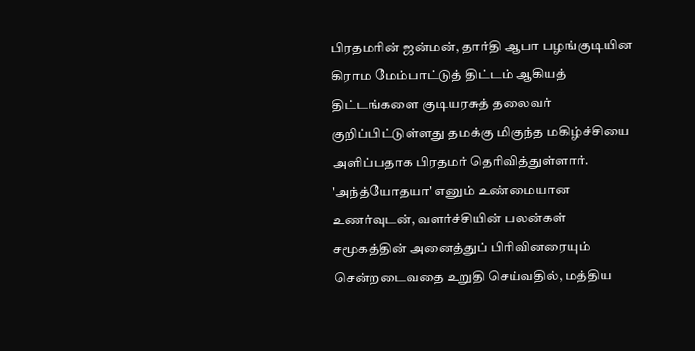பிரதமரின் ஜன்மன், தார்தி ஆபா பழங்குடியின கிராம மேம்பாட்டுத் திட்டம் ஆகியத் திட்டங்களை குடியரசுத் தலைவர் குறிப்பிட்டுள்ளது தமக்கு மிகுந்த மகிழ்ச்சியை அளிப்பதாக பிரதமர் தெரிவித்துள்ளார். 'அந்த்யோதயா' எனும் உண்மையான உணர்வுடன், வளர்ச்சியின் பலன்கள் சமூகத்தின் அனைத்துப் பிரிவினரையும் சென்றடைவதை உறுதி செய்வதில், மத்திய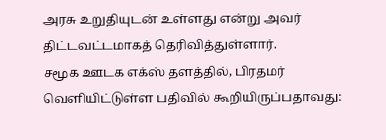அரசு உறுதியுடன் உள்ளது என்று அவர் திட்டவட்டமாகத் தெரிவித்துள்ளார்.
சமூக ஊடக எக்ஸ் தளத்தில், பிரதமர் வெளியிட்டுள்ள பதிவில் கூறியிருப்பதாவது: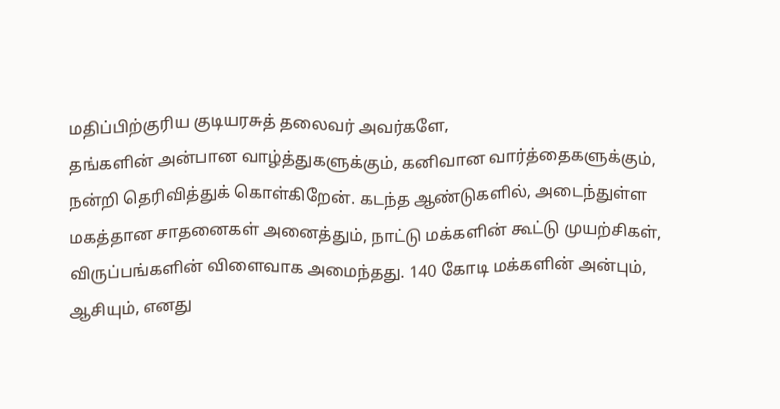மதிப்பிற்குரிய குடியரசுத் தலைவர் அவர்களே,
தங்களின் அன்பான வாழ்த்துகளுக்கும், கனிவான வார்த்தைகளுக்கும், நன்றி தெரிவித்துக் கொள்கிறேன். கடந்த ஆண்டுகளில், அடைந்துள்ள மகத்தான சாதனைகள் அனைத்தும், நாட்டு மக்களின் கூட்டு முயற்சிகள், விருப்பங்களின் விளைவாக அமைந்தது. 140 கோடி மக்களின் அன்பும், ஆசியும், எனது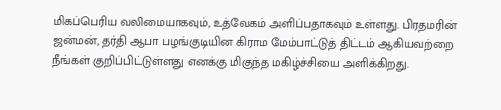மிகப்பெரிய வலிமையாகவும், உத்வேகம் அளிப்பதாகவும் உள்ளது. பிரதமரின் ஜன்மன், தர்தி ஆபா பழங்குடியின கிராம மேம்பாட்டுத் திட்டம் ஆகியவற்றை நீங்கள் குறிப்பிட்டுள்ளது எனக்கு மிகுந்த மகிழ்ச்சியை அளிக்கிறது.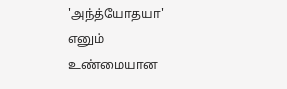'அந்த்யோதயா' எனும் உண்மையான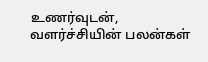உணர்வுடன், வளர்ச்சியின் பலன்கள்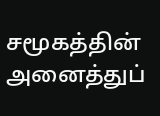சமூகத்தின் அனைத்துப்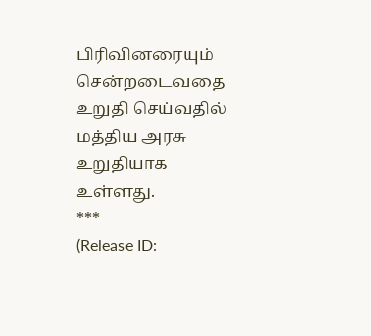பிரிவினரையும் சென்றடைவதை உறுதி செய்வதில் மத்திய அரசு உறுதியாக உள்ளது.
***
(Release ID: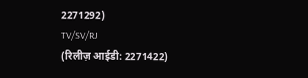2271292)
TV/SV/RJ
(रिलीज़ आईडी: 2271422)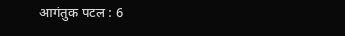आगंतुक पटल : 6